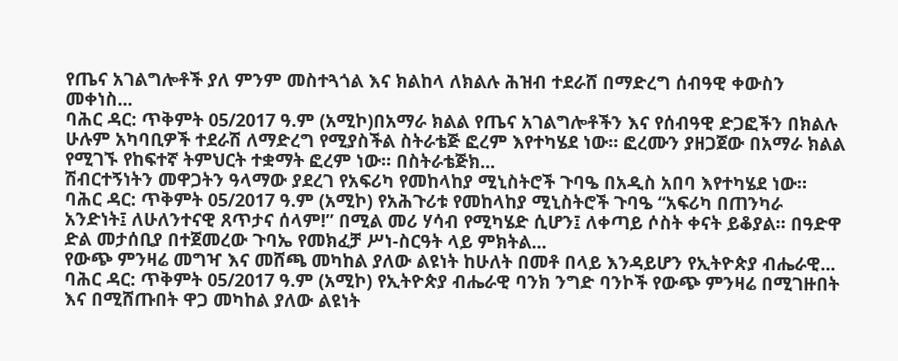የጤና አገልግሎቶች ያለ ምንም መስተጓጎል እና ክልከላ ለክልሉ ሕዝብ ተደራሸ በማድረግ ሰብዓዊ ቀውስን መቀነስ...
ባሕር ዳር: ጥቅምት 05/2017 ዓ.ም (አሚኮ)በአማራ ክልል የጤና አገልግሎቶችን እና የሰብዓዊ ድጋፎችን በክልሉ ሁሉም አካባቢዎች ተደራሽ ለማድረግ የሚያስችል ስትራቴጅ ፎረም እየተካሄደ ነው። ፎረሙን ያዘጋጀው በአማራ ክልል የሚገኙ የከፍተኛ ትምህርት ተቋማት ፎረም ነው። በስትራቴጅክ...
ሽብርተኝነትን መዋጋትን ዓላማው ያደረገ የአፍሪካ የመከላከያ ሚኒስትሮች ጉባዔ በአዲስ አበባ እየተካሄደ ነው።
ባሕር ዳር: ጥቅምት 05/2017 ዓ.ም (አሚኮ) የአሕጉሪቱ የመከላከያ ሚኒስትሮች ጉባዔ “አፍሪካ በጠንካራ አንድነት፤ ለሁለንተናዊ ጸጥታና ሰላም!” በሚል መሪ ሃሳብ የሚካሄድ ሲሆን፤ ለቀጣይ ሶስት ቀናት ይቆያል። በዓድዋ ድል መታሰቢያ በተጀመረው ጉባኤ የመክፈቻ ሥነ-ስርዓት ላይ ምክትል...
የውጭ ምንዛሬ መግዣ እና መሸጫ መካከል ያለው ልዩነት ከሁለት በመቶ በላይ እንዳይሆን የኢትዮጵያ ብሔራዊ...
ባሕር ዳር: ጥቅምት 05/2017 ዓ.ም (አሚኮ) የኢትዮጵያ ብሔራዊ ባንክ ንግድ ባንኮች የውጭ ምንዛሬ በሚገዙበት እና በሚሸጡበት ዋጋ መካከል ያለው ልዩነት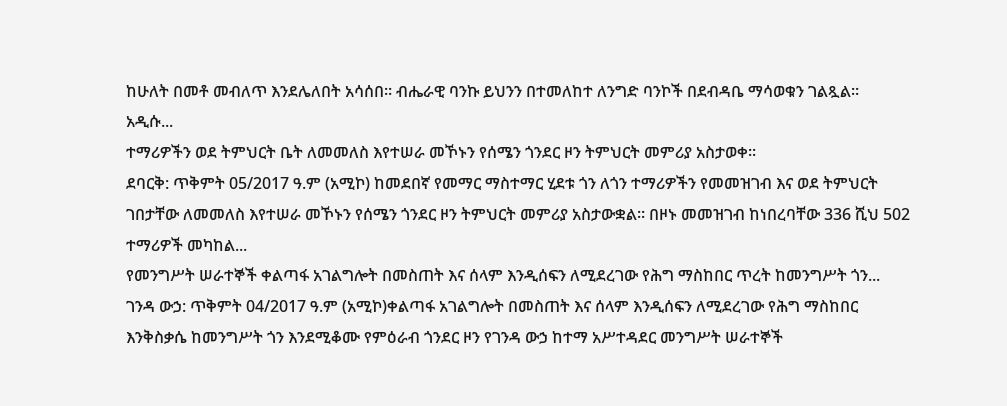ከሁለት በመቶ መብለጥ እንደሌለበት አሳሰበ። ብሔራዊ ባንኩ ይህንን በተመለከተ ለንግድ ባንኮች በደብዳቤ ማሳወቁን ገልጿል።
አዲሱ...
ተማሪዎችን ወደ ትምህርት ቤት ለመመለስ እየተሠራ መኾኑን የሰሜን ጎንደር ዞን ትምህርት መምሪያ አስታወቀ።
ደባርቅ: ጥቅምት 05/2017 ዓ.ም (አሚኮ) ከመደበኛ የመማር ማስተማር ሂደቱ ጎን ለጎን ተማሪዎችን የመመዝገብ እና ወደ ትምህርት ገበታቸው ለመመለስ እየተሠራ መኾኑን የሰሜን ጎንደር ዞን ትምህርት መምሪያ አስታውቋል። በዞኑ መመዝገብ ከነበረባቸው 336 ሺህ 502 ተማሪዎች መካከል...
የመንግሥት ሠራተኞች ቀልጣፋ አገልግሎት በመስጠት እና ሰላም እንዲሰፍን ለሚደረገው የሕግ ማስከበር ጥረት ከመንግሥት ጎን...
ገንዳ ውኃ: ጥቅምት 04/2017 ዓ.ም (አሚኮ)ቀልጣፋ አገልግሎት በመስጠት እና ሰላም እንዲሰፍን ለሚደረገው የሕግ ማስከበር እንቅስቃሴ ከመንግሥት ጎን እንደሚቆሙ የምዕራብ ጎንደር ዞን የገንዳ ውኃ ከተማ አሥተዳደር መንግሥት ሠራተኞች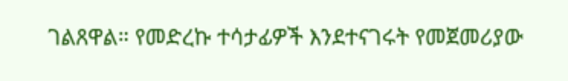ገልጸዋል። የመድረኩ ተሳታፊዎች እንደተናገሩት የመጀመሪያው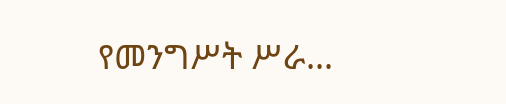የመንግሥት ሥራ...